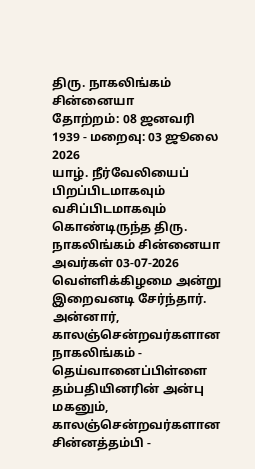திரு. நாகலிங்கம் சின்னையா
தோற்றம்: 08 ஜனவரி 1939 - மறைவு: 03 ஜூலை 2026
யாழ். நீர்வேலியைப் பிறப்பிடமாகவும் வசிப்பிடமாகவும் கொண்டிருந்த திரு. நாகலிங்கம் சின்னையா அவர்கள் 03-07-2026 வெள்ளிக்கிழமை அன்று இறைவனடி சேர்ந்தார்.
அன்னார், காலஞ்சென்றவர்களான நாகலிங்கம் - தெய்வானைப்பிள்ளை தம்பதியினரின் அன்பு மகனும், காலஞ்சென்றவர்களான சின்னத்தம்பி -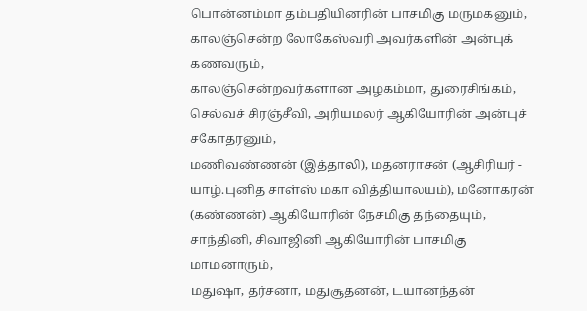பொன்னம்மா தம்பதியினரின் பாசமிகு மருமகனும்,
காலஞ்சென்ற லோகேஸ்வரி அவர்களின் அன்புக் கணவரும்,
காலஞ்சென்றவர்களான அழகம்மா, துரைசிங்கம், செல்வச் சிரஞ்சீவி, அரியமலர் ஆகியோரின் அன்புச் சகோதரனும்,
மணிவண்ணன் (இத்தாலி), மதனராசன் (ஆசிரியர் - யாழ்.புனித சாள்ஸ் மகா வித்தியாலயம்), மனோகரன் (கண்ணன்) ஆகியோரின் நேசமிகு தந்தையும்,
சாந்தினி, சிவாஜினி ஆகியோரின் பாசமிகு மாமனாரும்,
மதுஷா, தர்சனா, மதுசூதனன், டயானந்தன்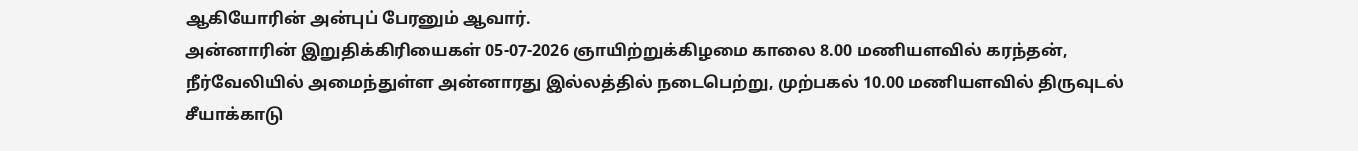ஆகியோரின் அன்புப் பேரனும் ஆவார்.
அன்னாரின் இறுதிக்கிரியைகள் 05-07-2026 ஞாயிற்றுக்கிழமை காலை 8.00 மணியளவில் கரந்தன், நீர்வேலியில் அமைந்துள்ள அன்னாரது இல்லத்தில் நடைபெற்று, முற்பகல் 10.00 மணியளவில் திருவுடல் சீயாக்காடு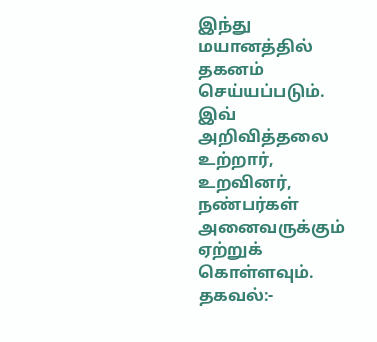இந்து மயானத்தில் தகனம் செய்யப்படும்.
இவ் அறிவித்தலை உற்றார், உறவினர், நண்பர்கள் அனைவருக்கும் ஏற்றுக் கொள்ளவும்.
தகவல்:-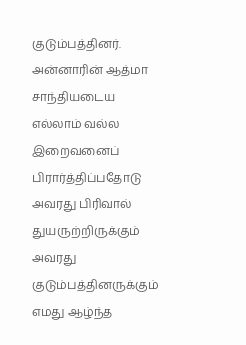குடும்பத்தினர்.
அன்னாரின் ஆத்மா சாந்தியடைய எல்லாம் வல்ல இறைவனைப் பிரார்த்திப்பதோடு அவரது பிரிவால் துயருற்றிருக்கும் அவரது குடும்பத்தினருக்கும் எமது ஆழ்ந்த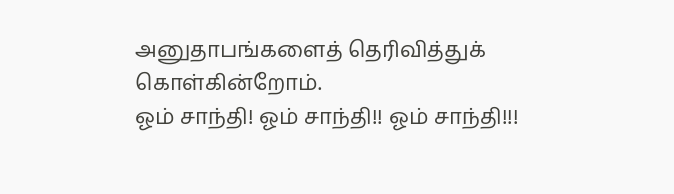அனுதாபங்களைத் தெரிவித்துக் கொள்கின்றோம்.
ஓம் சாந்தி! ஓம் சாந்தி!! ஓம் சாந்தி!!!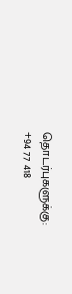தொடர்புகளுக்கு:
+94 77 418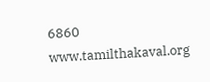6860
www.tamilthakaval.org